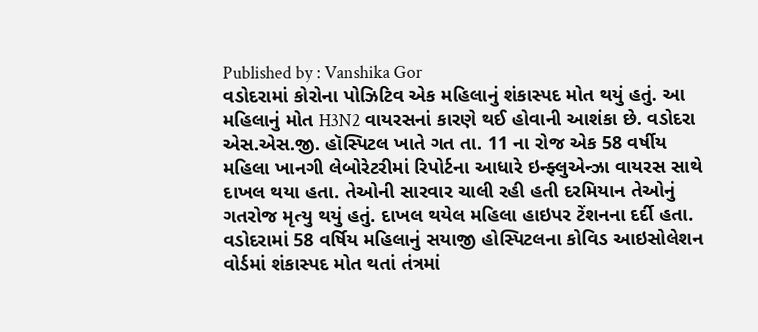Published by : Vanshika Gor
વડોદરામાં કોરોના પોઝિટિવ એક મહિલાનું શંકાસ્પદ મોત થયું હતું. આ મહિલાનું મોત H3N2 વાયરસનાં કારણે થઈ હોવાની આશંકા છે. વડોદરા એસ.એસ.જી. હૉસ્પિટલ ખાતે ગત તા. 11 ના રોજ એક 58 વર્ષીય મહિલા ખાનગી લેબોરેટરીમાં રિપોર્ટના આધારે ઇન્ફ્લુએન્ઝા વાયરસ સાથે દાખલ થયા હતા. તેઓની સારવાર ચાલી રહી હતી દરમિયાન તેઓનું ગતરોજ મૃત્યુ થયું હતું. દાખલ થયેલ મહિલા હાઇપર ટેંશનના દર્દી હતા.
વડોદરામાં 58 વર્ષિય મહિલાનું સયાજી હોસ્પિટલના કોવિડ આઇસોલેશન વોર્ડમાં શંકાસ્પદ મોત થતાં તંત્રમાં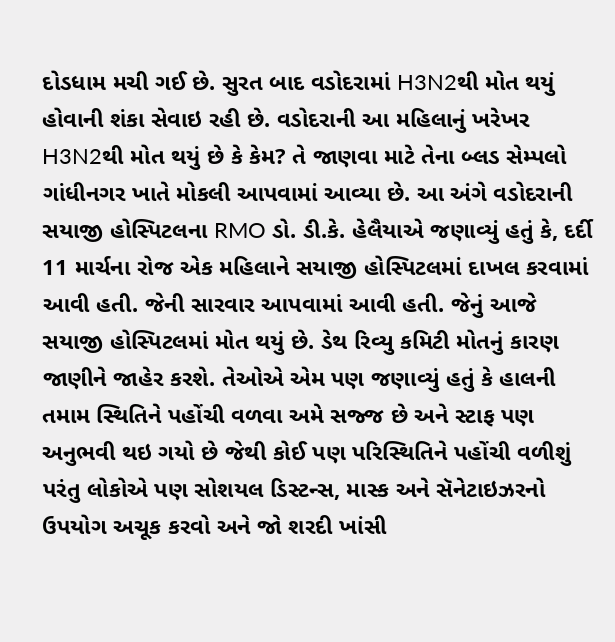દોડધામ મચી ગઈ છે. સુરત બાદ વડોદરામાં H3N2થી મોત થયું હોવાની શંકા સેવાઇ રહી છે. વડોદરાની આ મહિલાનું ખરેખર H3N2થી મોત થયું છે કે કેમ? તે જાણવા માટે તેના બ્લડ સેમ્પલો ગાંધીનગર ખાતે મોકલી આપવામાં આવ્યા છે. આ અંગે વડોદરાની સયાજી હોસ્પિટલના RMO ડો. ડી.કે. હેલૈયાએ જણાવ્યું હતું કે, દર્દી 11 માર્ચના રોજ એક મહિલાને સયાજી હોસ્પિટલમાં દાખલ કરવામાં આવી હતી. જેની સારવાર આપવામાં આવી હતી. જેનું આજે સયાજી હોસ્પિટલમાં મોત થયું છે. ડેથ રિવ્યુ કમિટી મોતનું કારણ જાણીને જાહેર કરશે. તેઓએ એમ પણ જણાવ્યું હતું કે હાલની તમામ સ્થિતિને પહોંચી વળવા અમે સજ્જ છે અને સ્ટાફ પણ અનુભવી થઇ ગયો છે જેથી કોઈ પણ પરિસ્થિતિને પહોંચી વળીશું પરંતુ લોકોએ પણ સોશયલ ડિસ્ટન્સ, માસ્ક અને સૅનેટાઇઝરનો ઉપયોગ અચૂક કરવો અને જો શરદી ખાંસી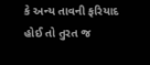કે અન્ય તાવની ફરિયાદ હોઈ તો તુરત જ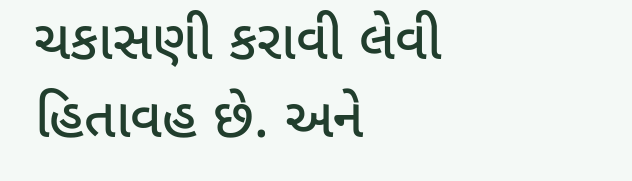ચકાસણી કરાવી લેવી હિતાવહ છે. અને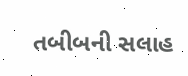તબીબની સલાહ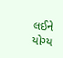લઈને યોગ્ય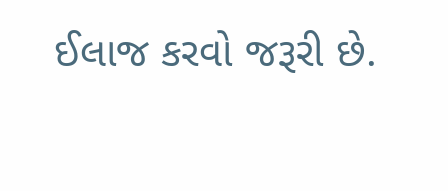ઈલાજ કરવો જરૂરી છે.